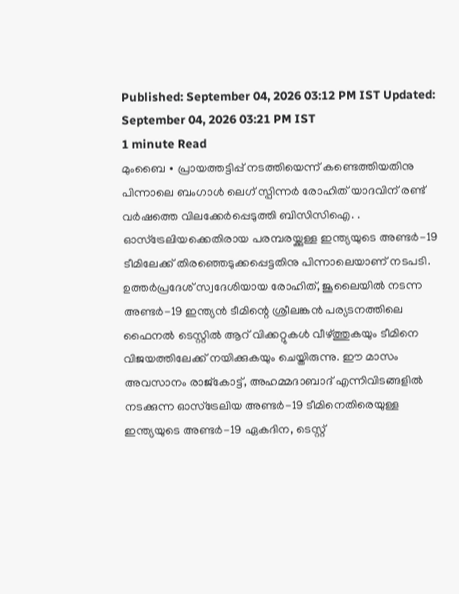Published: September 04, 2026 03:12 PM IST Updated: September 04, 2026 03:21 PM IST
1 minute Read
മുംബൈ ∙ പ്രായത്തട്ടിപ്പ് നടത്തിയെന്ന് കണ്ടെത്തിയതിനു പിന്നാലെ ബംഗാൾ ലെഗ് സ്പിന്നർ രോഹിത് യാദവിന് രണ്ട് വർഷത്തെ വിലക്കേർപ്പെടുത്തി ബിസിസിഐ. . ഓസ്ട്രേലിയക്കെതിരായ പരമ്പരയ്ക്കുള്ള ഇന്ത്യയുടെ അണ്ടർ-19 ടീമിലേക്ക് തിരഞ്ഞെടുക്കപ്പെട്ടതിനു പിന്നാലെയാണ് നടപടി. ഉത്തർപ്രദേശ് സ്വദേശിയായ രോഹിത്, ജൂലൈയിൽ നടന്ന അണ്ടർ-19 ഇന്ത്യൻ ടീമിന്റെ ശ്രീലങ്കൻ പര്യടനത്തിലെ ഫൈനൽ ടെസ്റ്റിൽ ആറ് വിക്കറ്റുകൾ വീഴ്ത്തുകയും ടീമിനെ വിജയത്തിലേക്ക് നയിക്കുകയും ചെയ്തിരുന്നു. ഈ മാസം അവസാനം രാജ്കോട്ട്, അഹമ്മദാബാദ് എന്നിവിടങ്ങളിൽ നടക്കുന്ന ഓസ്ട്രേലിയ അണ്ടർ-19 ടീമിനെതിരെയുള്ള ഇന്ത്യയുടെ അണ്ടർ-19 ഏകദിന, ടെസ്റ്റ്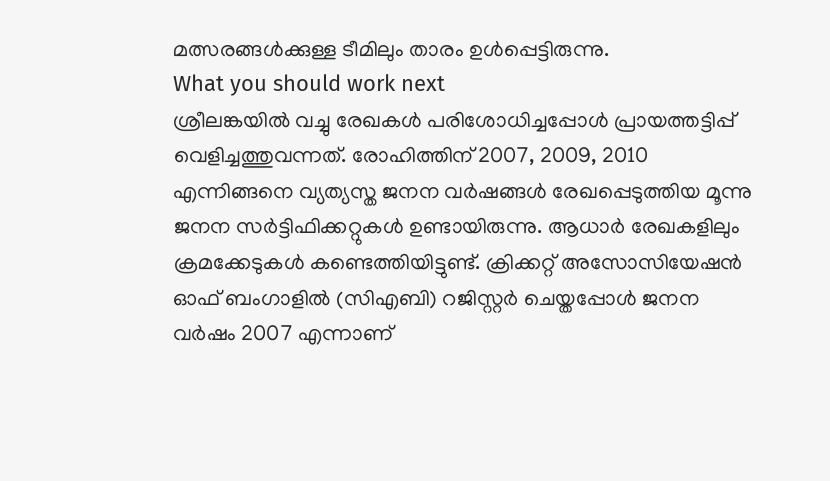മത്സരങ്ങൾക്കുള്ള ടീമിലും താരം ഉൾപ്പെട്ടിരുന്നു.
What you should work next
ശ്രീലങ്കയിൽ വച്ചു രേഖകൾ പരിശോധിച്ചപ്പോൾ പ്രായത്തട്ടിപ്പ് വെളിച്ചത്തുവന്നത്. രോഹിത്തിന് 2007, 2009, 2010 എന്നിങ്ങനെ വ്യത്യസ്ത ജനന വർഷങ്ങൾ രേഖപ്പെടുത്തിയ മൂന്നു ജനന സർട്ടിഫിക്കറ്റുകൾ ഉണ്ടായിരുന്നു. ആധാർ രേഖകളിലും ക്രമക്കേടുകൾ കണ്ടെത്തിയിട്ടുണ്ട്. ക്രിക്കറ്റ് അസോസിയേഷൻ ഓഫ് ബംഗാളിൽ (സിഎബി) റജിസ്റ്റർ ചെയ്തപ്പോൾ ജനന വർഷം 2007 എന്നാണ്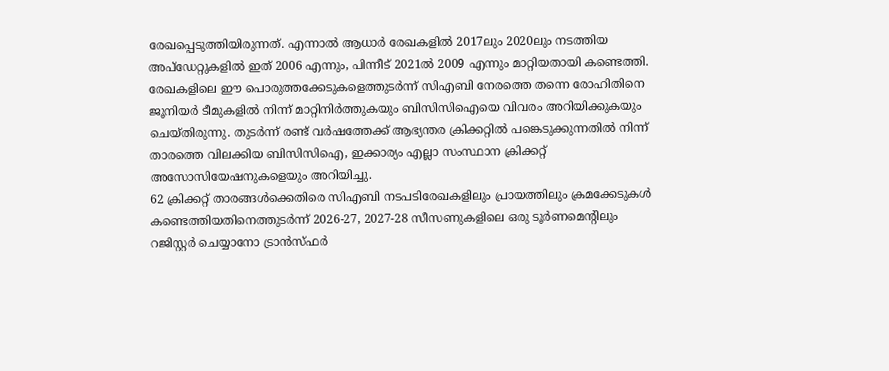രേഖപ്പെടുത്തിയിരുന്നത്. എന്നാൽ ആധാർ രേഖകളിൽ 2017ലും 2020ലും നടത്തിയ അപ്ഡേറ്റുകളിൽ ഇത് 2006 എന്നും, പിന്നീട് 2021ൽ 2009 എന്നും മാറ്റിയതായി കണ്ടെത്തി.
രേഖകളിലെ ഈ പൊരുത്തക്കേടുകളെത്തുടർന്ന് സിഎബി നേരത്തെ തന്നെ രോഹിതിനെ ജൂനിയർ ടീമുകളിൽ നിന്ന് മാറ്റിനിർത്തുകയും ബിസിസിഐയെ വിവരം അറിയിക്കുകയും ചെയ്തിരുന്നു. തുടർന്ന് രണ്ട് വർഷത്തേക്ക് ആഭ്യന്തര ക്രിക്കറ്റിൽ പങ്കെടുക്കുന്നതിൽ നിന്ന് താരത്തെ വിലക്കിയ ബിസിസിഐ, ഇക്കാര്യം എല്ലാ സംസ്ഥാന ക്രിക്കറ്റ് അസോസിയേഷനുകളെയും അറിയിച്ചു.
62 ക്രിക്കറ്റ് താരങ്ങൾക്കെതിരെ സിഎബി നടപടിരേഖകളിലും പ്രായത്തിലും ക്രമക്കേടുകൾ കണ്ടെത്തിയതിനെത്തുടർന്ന് 2026-27, 2027-28 സീസണുകളിലെ ഒരു ടൂർണമെന്റിലും റജിസ്റ്റർ ചെയ്യാനോ ട്രാൻസ്ഫർ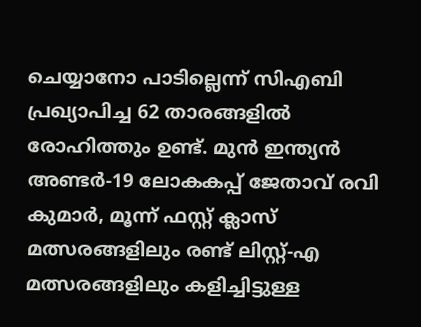ചെയ്യാനോ പാടില്ലെന്ന് സിഎബി പ്രഖ്യാപിച്ച 62 താരങ്ങളിൽ രോഹിത്തും ഉണ്ട്. മുൻ ഇന്ത്യൻ അണ്ടർ-19 ലോകകപ്പ് ജേതാവ് രവി കുമാർ, മൂന്ന് ഫസ്റ്റ് ക്ലാസ് മത്സരങ്ങളിലും രണ്ട് ലിസ്റ്റ്-എ മത്സരങ്ങളിലും കളിച്ചിട്ടുള്ള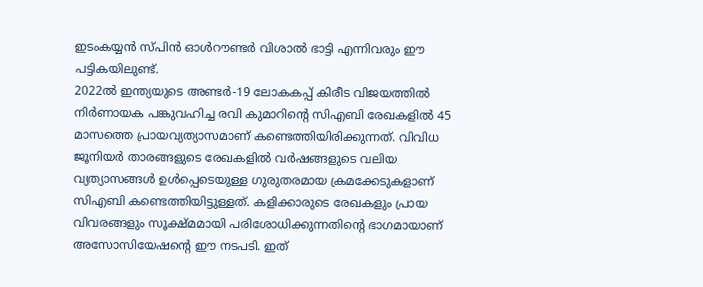ഇടംകയ്യൻ സ്പിൻ ഓൾറൗണ്ടർ വിശാൽ ഭാട്ടി എന്നിവരും ഈ പട്ടികയിലുണ്ട്.
2022ൽ ഇന്ത്യയുടെ അണ്ടർ-19 ലോകകപ്പ് കിരീട വിജയത്തിൽ നിർണായക പങ്കുവഹിച്ച രവി കുമാറിന്റെ സിഎബി രേഖകളിൽ 45 മാസത്തെ പ്രായവ്യത്യാസമാണ് കണ്ടെത്തിയിരിക്കുന്നത്. വിവിധ ജൂനിയർ താരങ്ങളുടെ രേഖകളിൽ വർഷങ്ങളുടെ വലിയ വ്യത്യാസങ്ങൾ ഉൾപ്പെടെയുള്ള ഗുരുതരമായ ക്രമക്കേടുകളാണ് സിഎബി കണ്ടെത്തിയിട്ടുള്ളത്. കളിക്കാരുടെ രേഖകളും പ്രായ വിവരങ്ങളും സൂക്ഷ്മമായി പരിശോധിക്കുന്നതിന്റെ ഭാഗമായാണ് അസോസിയേഷന്റെ ഈ നടപടി. ഇത്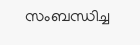സംബന്ധിച്ച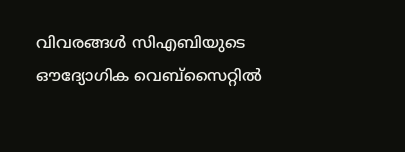വിവരങ്ങൾ സിഎബിയുടെ ഔദ്യോഗിക വെബ്സൈറ്റിൽ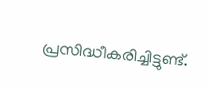പ്രസിദ്ധീകരിച്ചിട്ടുണ്ട്.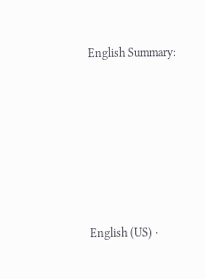English Summary:






English (US) ·